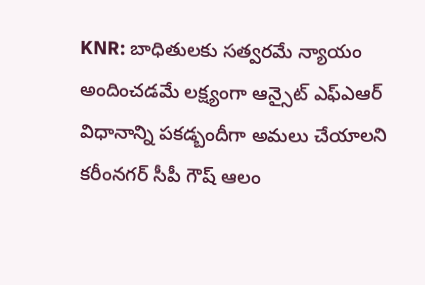KNR: బాధితులకు సత్వరమే న్యాయం అందించడమే లక్ష్యంగా ఆన్సైట్ ఎఫ్ఎఆర్ విధానాన్ని పకడ్బందీగా అమలు చేయాలని కరీంనగర్ సీపీ గౌష్ ఆలం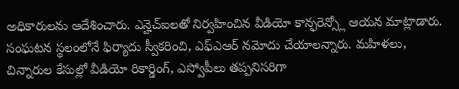అధికారులను ఆదేశించారు. ఎన్హెచ్ఐలతో నిర్వహించిన వీడియో కాన్ఫరెన్స్లో ఆయన మాట్లాడారు. సంఘటన స్థలంలోనే ఫిర్యాదు స్వీకరించి, ఎఫ్ఎఆర్ నమోదు చేయాలన్నారు. మహిళలు, చిన్నారుల కేసుల్లో వీడియో రికార్డింగ్, ఎస్వోపీలు తప్పనిసరిగా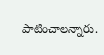పాటించాలన్నారు.